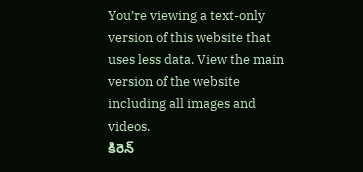You’re viewing a text-only version of this website that uses less data. View the main version of the website including all images and videos.
కిరెన్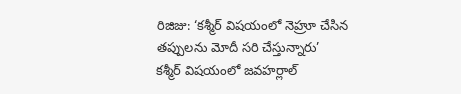రిజిజు: ‘కశ్మీర్ విషయంలో నెహ్రూ చేసిన తప్పులను మోదీ సరి చేస్తున్నారు’
కశ్మీర్ విషయంలో జవహర్లాల్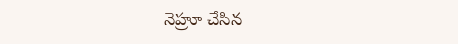నెహ్రూ చేసిన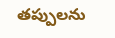తప్పులను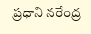ప్రధాని నరేంద్ర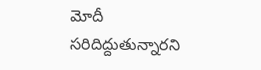మోదీ సరిదిద్దుతున్నారని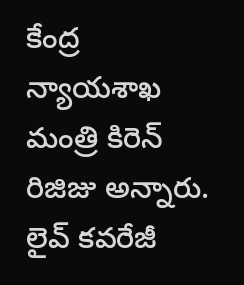కేంద్ర న్యాయశాఖ మంత్రి కిరెన్ రిజిజు అన్నారు.
లైవ్ కవరేజీ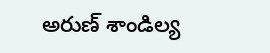అరుణ్ శాండిల్య